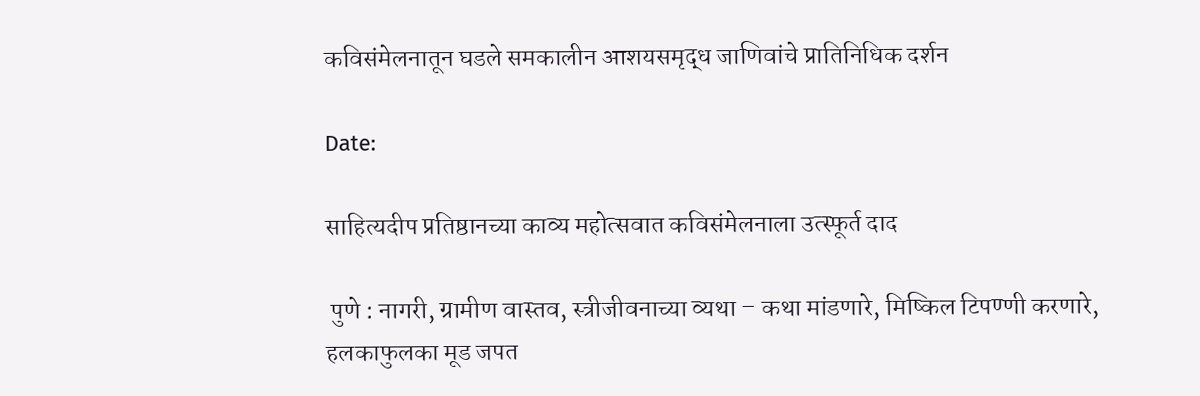कविसंमेलनातून घडले समकालीन आशयसमृद्ध जाणिवांचे प्रातिनिधिक दर्शन

Date:

साहित्यदीप प्रतिष्ठानच्या काव्य महोत्सवात कविसंमेलनाला उत्स्फूर्त दाद

 पुणे : नागरी, ग्रामीण वास्तव, स्त्रीजीवनाच्या व्यथा – कथा मांडणारे, मिष्किल टिपण्णी करणारे, हलकाफुलका मूड जपत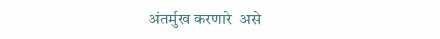अंतर्मुख करणारे  असे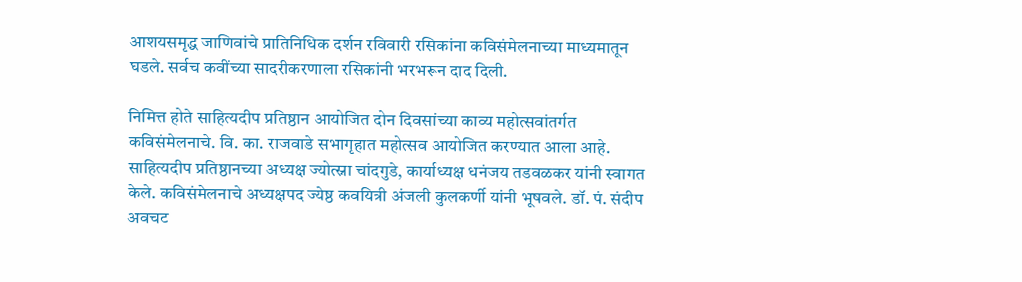आशयसमृद्ध जाणिवांचे प्रातिनिधिक दर्शन रविवारी रसिकांना कविसंमेलनाच्या माध्यमातून घडले. सर्वच कवींच्या सादरीकरणाला रसिकांनी भरभरून दाद दिली.

निमित्त होते साहित्यदीप प्रतिष्ठान आयोजित दोन दिवसांच्या काव्य महोत्सवांतर्गत कविसंमेलनाचे. वि. का. राजवाडे सभागृहात महोत्सव आयोजित करण्यात आला आहे. साहित्यदीप प्रतिष्ठानच्या अध्यक्ष ज्योत्स्ना चांदगुडे, कार्याध्यक्ष धनंजय तडवळकर यांनी स्वागत केले. कविसंमेलनाचे अध्यक्षपद ज्येष्ठ कवयित्री अंजली कुलकर्णी यांनी भूषवले. डॉ. पं. संदीप अवचट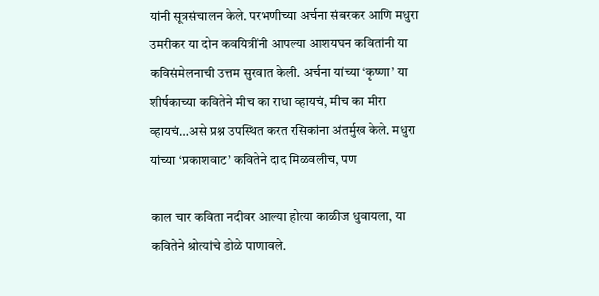यांनी सूत्रसंचालन केले. परभणीच्या अर्चना संबरकर आणि मधुरा उमरीकर या दोन कवयित्रींनी आपल्या आशयघन कवितांनी या कविसंमेलनाची उत्तम सुरवात केली. अर्चना यांच्या ‘कृष्णा’ या शीर्षकाच्या कवितेने मीच का राधा व्हायचं, मीच का मीरा व्हायचं…असे प्रश्न उपस्थित करत रसिकांना अंतर्मुख केले. मधुरा यांच्या ‘प्रकाशवाट’ कवितेने दाद मिळवलीच, पण

काल चार कविता नदीवर आल्या होत्या काळीज धुवायला, या कवितेने श्रोत्यांचे डोळे पाणावले.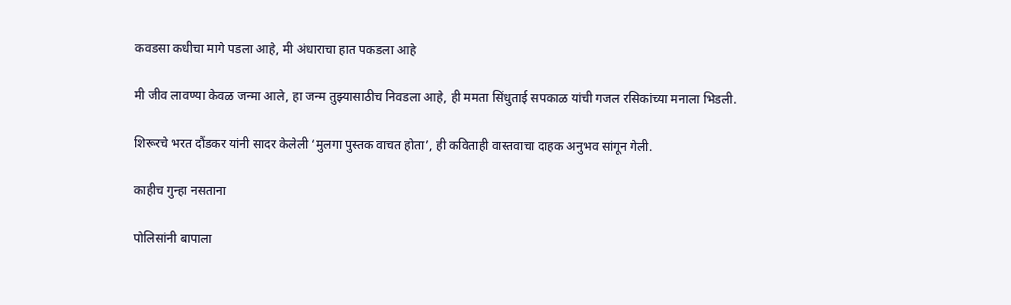कवडसा कधीचा मागे पडला आहे, मी अंधाराचा हात पकडला आहे

मी जीव लावण्या केवळ जन्मा आले, हा जन्म तुझ्यासाठीच निवडला आहे, ही ममता सिंधुताई सपकाळ यांची गजल रसिकांच्या मनाला भिडली.

शिरूरचे भरत दौंडकर यांनी सादर केलेली ‘मुलगा पुस्तक वाचत होता’, ही कविताही वास्तवाचा दाहक अनुभव सांगून गेली.

काहीच गुन्हा नसताना

पोलिसांनी बापाला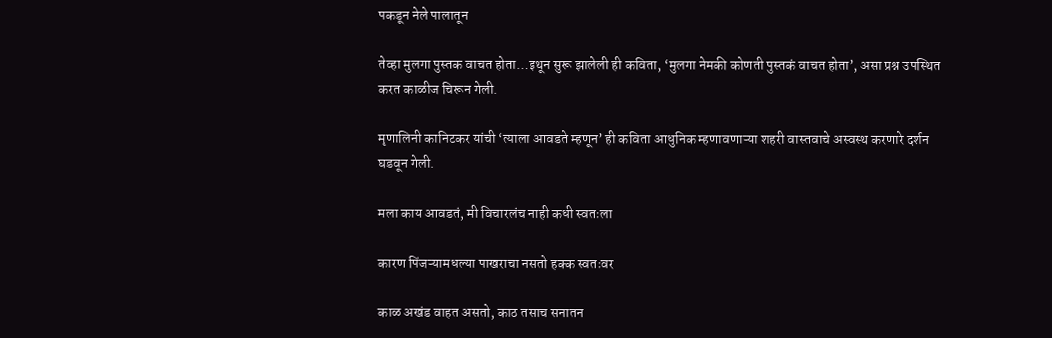पकडून नेले पालातून

तेव्हा मुलगा पुस्तक वाचत होता…इथून सुरू झालेली ही कविता, ‘मुलगा नेमकी कोणती पुस्तकं वाचत होता’, असा प्रश्न उपस्थित करत काळीज चिरून गेली.

मृणालिनी कानिटकर यांची ‘त्याला आवडते म्हणून’ ही कविता आधुनिक म्हणावणाऱ्या शहरी वास्तवाचे अस्वस्थ करणारे दर्शन घडवून गेली.

मला काय आवडतं, मी विचारलंच नाही कधी स्वतःला

कारण पिंजऱ्यामधल्या पाखराचा नसतो हक्क स्वतःवर

काळ अखंड वाहत असतो, काठ तसाच सनातन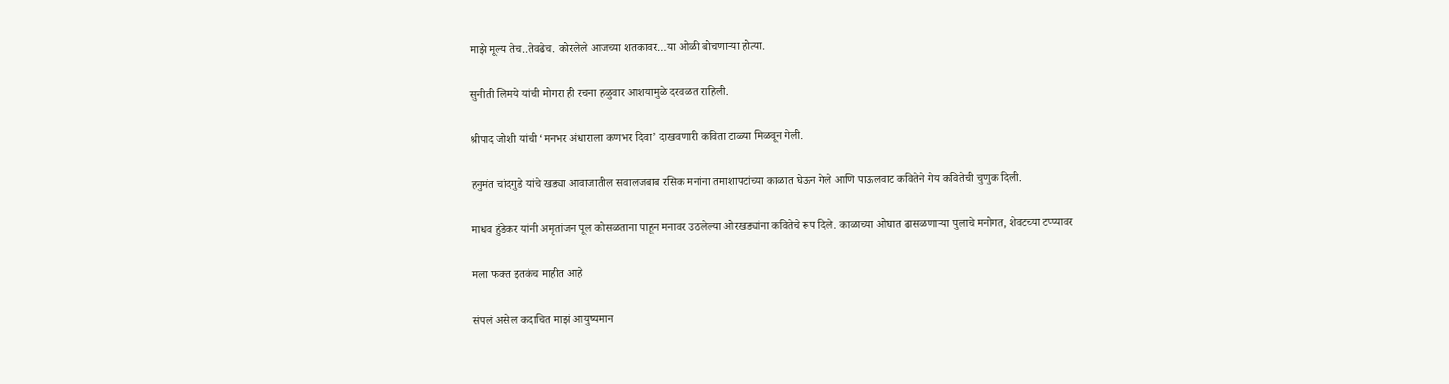माझे मूल्य तेच..तेवढेच. कोरलेले आजच्या शतकावर…या ओळी बोचणाऱ्या होत्या.

सुनीती लिमये यांची मोगरा ही रचना हळुवार आशयामुळे दरवळत राहिली.

श्रीपाद जोशी यांची ‘मनभर अंधाराला कणभर दिवा’ दाखवणारी कविता टाळ्या मिळवून गेली.

हनुमंत चांदगुडे यांचे खड्या आवाजातील सवालजबाब रसिक मनांना तमाशापटांच्या काळात घेऊन गेले आणि पाऊलवाट कवितेने गेय कवितेची चुणुक दिली.

माधव हुंडेकर यांनी अमृतांजन पूल कोसळताना पाहून मनावर उठलेल्या ओरखड्यांना कवितेचे रूप दिले. काळाच्या ओघात ढासळणाऱ्या पुलाचे मनोगत, शेवटच्या टप्प्यावर

मला फक्त इतकंच माहीत आहे

संपलं असेल कदाचित माझं आयुष्यमान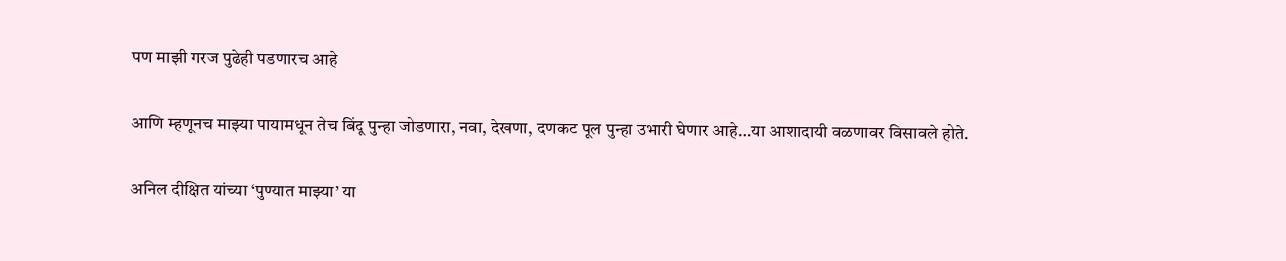पण माझी गरज पुढेही पडणारच आहे

आणि म्हणूनच माझ्या पायामधून तेच बिंदू पुन्हा जोडणारा, नवा, देखणा, दणकट पूल पुन्हा उभारी घेणार आहे…या आशादायी वळणावर विसावले होते.

अनिल दीक्षित यांच्या ‘पुण्यात माझ्या’ या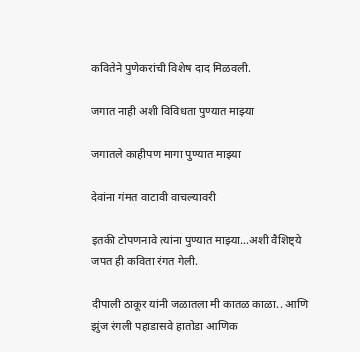कवितेने पुणेकरांची विशेष दाद मिळवली.

जगात नाही अशी विविधता पुण्यात माझ्या

जगातले काहीपण मागा पुण्यात माझ्या

देवांना गंमत वाटावी वाचल्यावरी

इतकी टोपणनावे त्यांना पुण्यात माझ्या…अशी वैशिष्ट्ये जपत ही कविता रंगत गेली.

दीपाली ठाकूर यांनी जळातला मी कातळ काळा.. आणि झुंज रंगली पहाडासवे हातोडा आणिक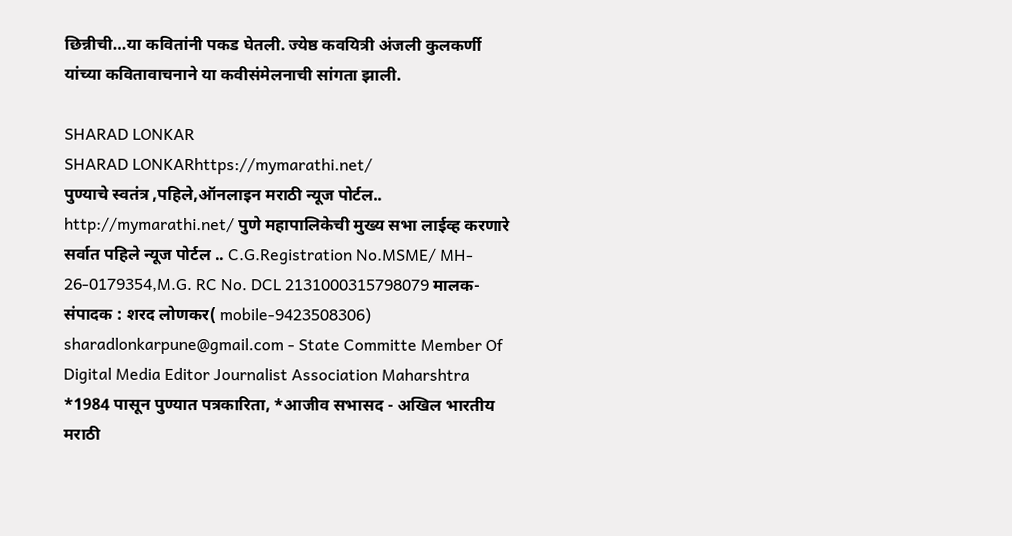छिन्नीची…या कवितांनी पकड घेतली. ज्येष्ठ कवयित्री अंजली कुलकर्णी यांच्या कवितावाचनाने या कवीसंमेलनाची सांगता झाली.

SHARAD LONKAR
SHARAD LONKARhttps://mymarathi.net/
पुण्याचे स्वतंत्र ,पहिले,ऑनलाइन मराठी न्यूज पोर्टल.. http://mymarathi.net/ पुणे महापालिकेची मुख्य सभा लाईव्ह करणारे सर्वात पहिले न्यूज पोर्टल .. C.G.Registration No.MSME/ MH- 26-0179354,M.G. RC No. DCL 2131000315798079 मालक-संपादक : शरद लोणकर( mobile-9423508306) sharadlonkarpune@gmail.com - State Committe Member Of Digital Media Editor Journalist Association Maharshtra *1984 पासून पुण्यात पत्रकारिता, *आजीव सभासद - अखिल भारतीय मराठी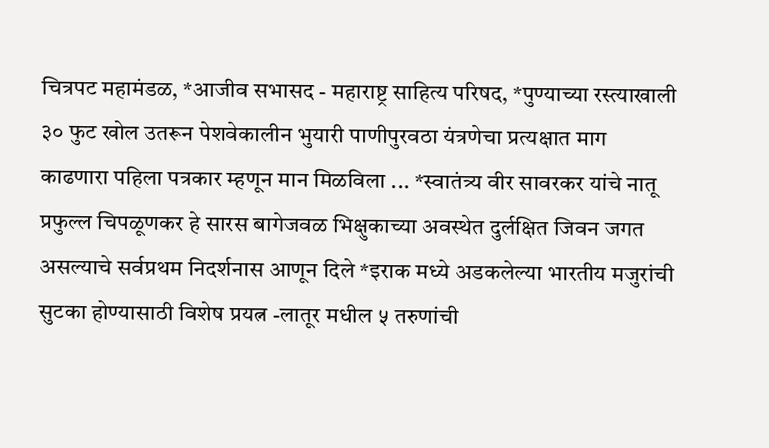चित्रपट महामंडळ, *आजीव सभासद - महाराष्ट्र साहित्य परिषद, *पुण्याच्या रस्त्याखाली ३० फुट खोल उतरून पेशवेकालीन भुयारी पाणीपुरवठा यंत्रणेचा प्रत्यक्षात माग काढणारा पहिला पत्रकार म्हणून मान मिळविला ... *स्वातंत्र्य वीर सावरकर यांचे नातू प्रफुल्ल चिपळूणकर हे सारस बागेजवळ भिक्षुकाच्या अवस्थेत दुर्लक्षित जिवन जगत असल्याचे सर्वप्रथम निदर्शनास आणून दिले *इराक मध्ये अडकलेल्या भारतीय मजुरांची सुटका होण्यासाठी विशेष प्रयत्न -लातूर मधील ५ तरुणांची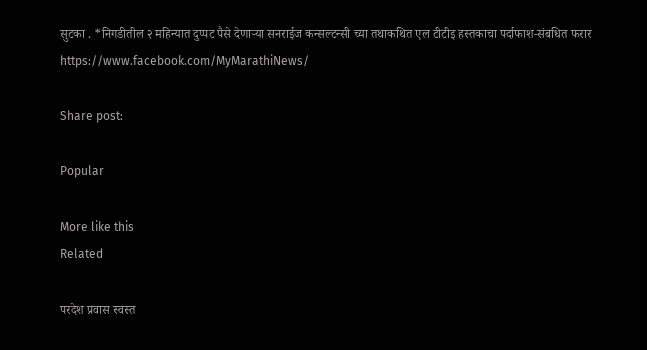सुटका . *निगडीतील २ महिन्यात दुप्पट पैसे देणाऱ्या सनराईज कन्सल्टन्सी च्या तथाकथित एल टीटीइ हस्तकाचा पर्दाफाश-संबधित फरार https://www.facebook.com/MyMarathiNews/

Share post:

Popular

More like this
Related

परदेश प्रवास स्वस्त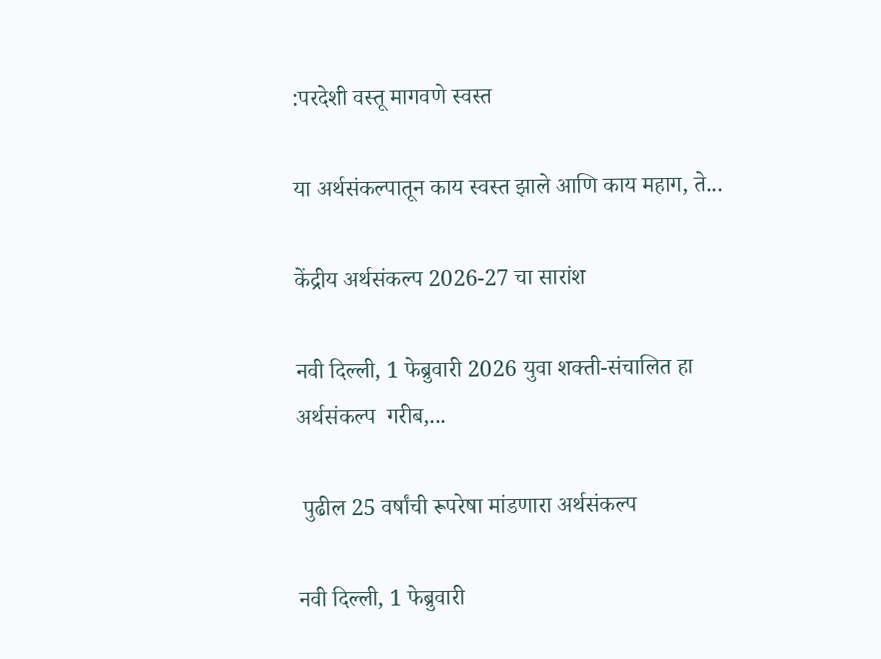:परदेशी वस्तू मागवणे स्वस्त

या अर्थसंकल्पातून काय स्वस्त झाले आणि काय महाग, ते...

केंद्रीय अर्थसंकल्प 2026-27 चा सारांश

नवी दिल्‍ली, 1 फेब्रुवारी 2026 युवा शक्ती-संचालित हा अर्थसंकल्प  गरीब,...

 पुढील 25 वर्षांची रूपरेषा मांडणारा अर्थसंकल्प

नवी दिल्‍ली, 1 फेब्रुवारी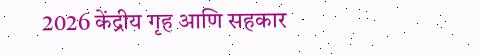2026 केंद्रीय गृह आणि सहकार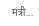मंत्री...